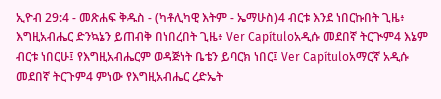ኢዮብ 29:4 - መጽሐፍ ቅዱስ - (ካቶሊካዊ እትም - ኤማሁስ)4 ብርቱ እንደ ነበርኩበት ጊዜ፥ እግዚአብሔር ድንኳኔን ይጠብቅ በነበረበት ጊዜ፥ Ver Capítuloአዲሱ መደበኛ ትርጒም4 እኔም ብርቱ ነበርሁ፤ የእግዚአብሔርም ወዳጅነት ቤቴን ይባርክ ነበር፤ Ver Capítuloአማርኛ አዲሱ መደበኛ ትርጉም4 ምነው የእግዚአብሔር ረድኤት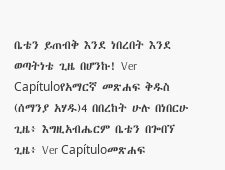ቤቴን ይጠብቅ እንደ ነበረበት እንደ ወጣትነቴ ጊዜ በሆንኩ! Ver Capítuloየአማርኛ መጽሐፍ ቅዱስ (ሰማንያ አሃዱ)4 በበረከት ሁሉ በነበርሁ ጊዜ፥ እግዚአብሔርም ቤቴን በጐበኘ ጊዜ፥ Ver Capítuloመጽሐፍ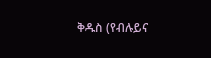ቅዱስ (የብሉይና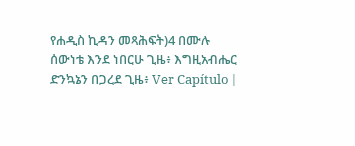የሐዲስ ኪዳን መጻሕፍት)4 በሙሉ ሰውነቴ እንደ ነበርሁ ጊዜ፥ እግዚአብሔር ድንኳኔን በጋረደ ጊዜ፥ Ver Capítulo |